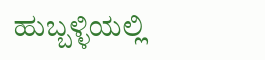ಹುಬ್ಬಳ್ಳಿಯಲ್ಲಿ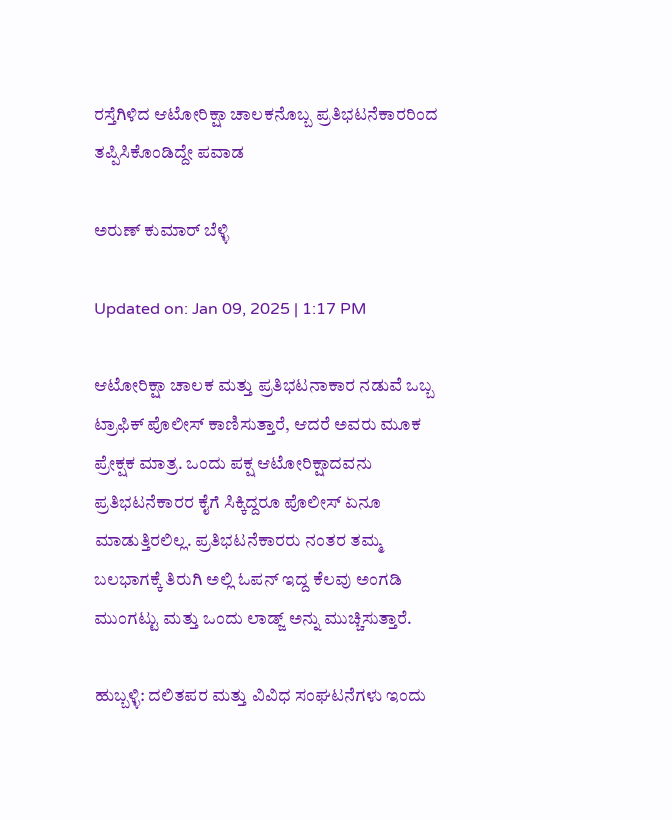ರಸ್ತೆಗಿಳಿದ ಆಟೋರಿಕ್ಷಾ ಚಾಲಕನೊಬ್ಬ ಪ್ರತಿಭಟನೆಕಾರರಿಂದ ತಪ್ಪಿಸಿಕೊಂಡಿದ್ದೇ ಪವಾಡ

ಅರುಣ್ ಕುಮಾರ್ ಬೆಳ್ಳಿ

Updated on: Jan 09, 2025 | 1:17 PM

ಆಟೋರಿಕ್ಷಾ ಚಾಲಕ ಮತ್ತು ಪ್ರತಿಭಟನಾಕಾರ ನಡುವೆ ಒಬ್ಬ ಟ್ರಾಫಿಕ್ ಪೊಲೀಸ್ ಕಾಣಿಸುತ್ತಾರೆ, ಆದರೆ ಅವರು ಮೂಕ ಪ್ರೇಕ್ಷಕ ಮಾತ್ರ. ಒಂದು ಪಕ್ಷ ಆಟೋರಿಕ್ಷಾದವನು ಪ್ರತಿಭಟನೆಕಾರರ ಕೈಗೆ ಸಿಕ್ಕಿದ್ದರೂ ಪೊಲೀಸ್ ಏನೂ ಮಾಡುತ್ತಿರಲಿಲ್ಲ. ಪ್ರತಿಭಟನೆಕಾರರು ನಂತರ ತಮ್ಮ ಬಲಭಾಗಕ್ಕೆ ತಿರುಗಿ ಅಲ್ಲಿ ಓಪನ್ ಇದ್ದ ಕೆಲವು ಅಂಗಡಿ ಮುಂಗಟ್ಟು ಮತ್ತು ಒಂದು ಲಾಡ್ಜ್ ಅನ್ನು ಮುಚ್ಚಿಸುತ್ತಾರೆ.

ಹುಬ್ಬಳ್ಳಿ: ದಲಿತಪರ ಮತ್ತು ವಿವಿಧ ಸಂಘಟನೆಗಳು ಇಂದು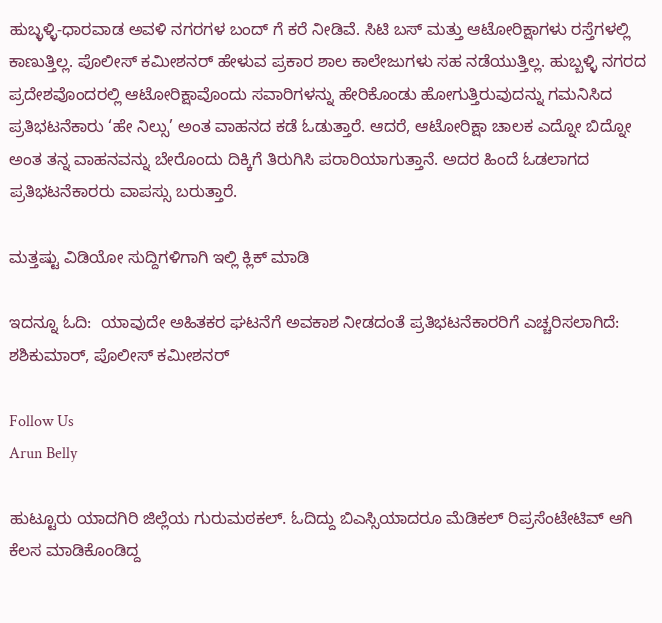ಹುಬ್ಳಳ್ಳಿ-ಧಾರವಾಡ ಅವಳಿ ನಗರಗಳ ಬಂದ್ ಗೆ ಕರೆ ನೀಡಿವೆ. ಸಿಟಿ ಬಸ್ ಮತ್ತು ಆಟೋರಿಕ್ಷಾಗಳು ರಸ್ತೆಗಳಲ್ಲಿ ಕಾಣುತ್ತಿಲ್ಲ. ಪೊಲೀಸ್ ಕಮೀಶನರ್ ಹೇಳುವ ಪ್ರಕಾರ ಶಾಲ ಕಾಲೇಜುಗಳು ಸಹ ನಡೆಯುತ್ತಿಲ್ಲ. ಹುಬ್ಬಳ್ಳಿ ನಗರದ ಪ್ರದೇಶವೊಂದರಲ್ಲಿ ಆಟೋರಿಕ್ಷಾವೊಂದು ಸವಾರಿಗಳನ್ನು ಹೇರಿಕೊಂಡು ಹೋಗುತ್ತಿರುವುದನ್ನು ಗಮನಿಸಿದ ಪ್ರತಿಭಟನೆಕಾರು ‘ಹೇ ನಿಲ್ಸು’ ಅಂತ ವಾಹನದ ಕಡೆ ಓಡುತ್ತಾರೆ. ಆದರೆ, ಆಟೋರಿಕ್ಷಾ ಚಾಲಕ ಎದ್ನೋ ಬಿದ್ನೋ ಅಂತ ತನ್ನ ವಾಹನವನ್ನು ಬೇರೊಂದು ದಿಕ್ಕಿಗೆ ತಿರುಗಿಸಿ ಪರಾರಿಯಾಗುತ್ತಾನೆ. ಅದರ ಹಿಂದೆ ಓಡಲಾಗದ ಪ್ರತಿಭಟನೆಕಾರರು ವಾಪಸ್ಸು ಬರುತ್ತಾರೆ.

ಮತ್ತಷ್ಟು ವಿಡಿಯೋ ಸುದ್ದಿಗಳಿಗಾಗಿ ಇಲ್ಲಿ ಕ್ಲಿಕ್ ಮಾಡಿ

ಇದನ್ನೂ ಓದಿ:  ಯಾವುದೇ ಅಹಿತಕರ ಘಟನೆಗೆ ಅವಕಾಶ ನೀಡದಂತೆ ಪ್ರತಿಭಟನೆಕಾರರಿಗೆ ಎಚ್ಚರಿಸಲಾಗಿದೆ: ಶಶಿಕುಮಾರ್, ಪೊಲೀಸ್ ಕಮೀಶನರ್

Follow Us
Arun Belly

ಹುಟ್ಟೂರು ಯಾದಗಿರಿ ಜಿಲ್ಲೆಯ ಗುರುಮಠಕಲ್. ಓದಿದ್ದು ಬಿಎಸ್ಸಿಯಾದರೂ ಮೆಡಿಕಲ್ ರಿಪ್ರಸೆಂಟೇಟಿವ್ ಆಗಿ ಕೆಲಸ ಮಾಡಿಕೊಂಡಿದ್ದ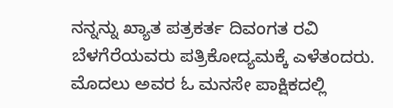ನನ್ನನ್ನು ಖ್ಯಾತ ಪತ್ರಕರ್ತ ದಿವಂಗತ ರವಿ ಬೆಳಗೆರೆಯವರು ಪತ್ರಿಕೋದ್ಯಮಕ್ಕೆ ಎಳೆತಂದರು. ಮೊದಲು ಅವರ ಓ ಮನಸೇ ಪಾಕ್ಷಿಕದಲ್ಲಿ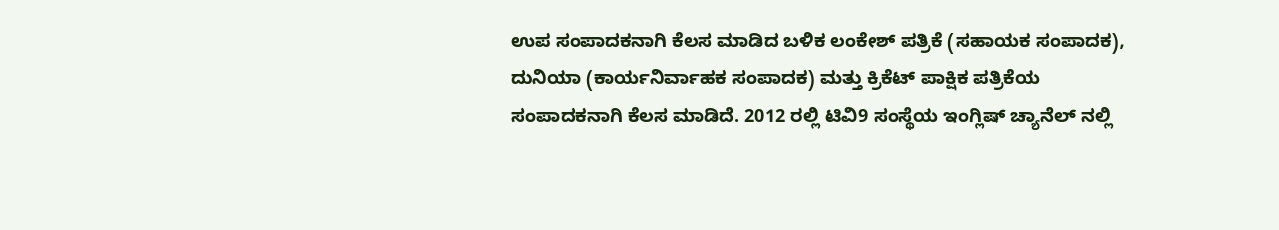ಉಪ ಸಂಪಾದಕನಾಗಿ ಕೆಲಸ ಮಾಡಿದ ಬಳಿಕ ಲಂಕೇಶ್ ಪತ್ರಿಕೆ (ಸಹಾಯಕ ಸಂಪಾದಕ), ದುನಿಯಾ (ಕಾರ್ಯನಿರ್ವಾಹಕ ಸಂಪಾದಕ) ಮತ್ತು ಕ್ರಿಕೆಟ್ ಪಾಕ್ಷಿಕ ಪತ್ರಿಕೆಯ ಸಂಪಾದಕನಾಗಿ ಕೆಲಸ ಮಾಡಿದೆ. 2012 ರಲ್ಲಿ ಟಿವಿ9 ಸಂಸ್ಥೆಯ ಇಂಗ್ಲಿಷ್ ಚ್ಯಾನೆಲ್ ನಲ್ಲಿ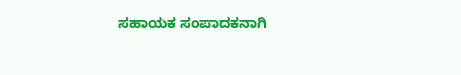ಸಹಾಯಕ ಸಂಪಾದಕನಾಗಿ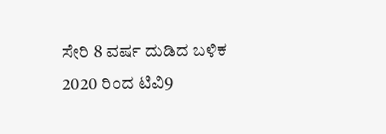ಸೇರಿ 8 ವರ್ಷ ದುಡಿದ ಬಳಿಕ 2020 ರಿಂದ ಟಿವಿ9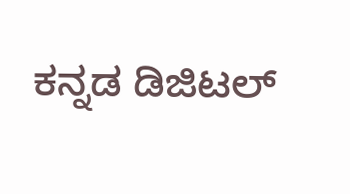ಕನ್ನಡ ಡಿಜಿಟಲ್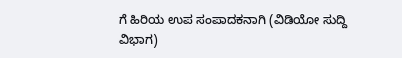ಗೆ ಹಿರಿಯ ಉಪ ಸಂಪಾದಕನಾಗಿ (ವಿಡಿಯೋ ಸುದ್ದಿ ವಿಭಾಗ)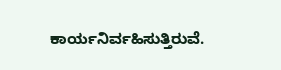ಕಾರ್ಯನಿರ್ವಹಿಸುತ್ತಿರುವೆ.